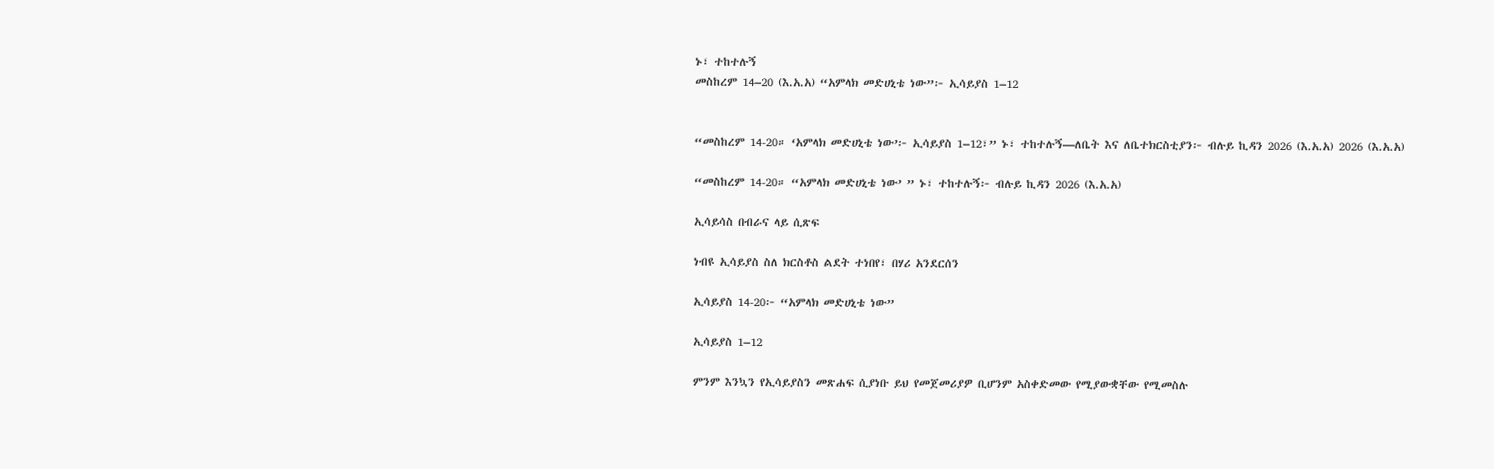ኑ፣ ተከተሉኝ
መስከረም 14–20 (እ.አ.አ) “አምላክ መድሀኒቴ ነው”፦ ኢሳይያስ 1–12


“መስከረም 14-20። ‘አምላክ መድሀኒቴ ነው’፦ ኢሳይያስ 1–12፣” ኑ፣ ተከተሉኝ—ለቤት እና ለቤተክርስቲያን፦ ብሉይ ኪዳን 2026 (እ.አ.አ) 2026 (እ.አ.አ)

“መስከረም 14-20። “አምላክ መድሀኒቴ ነው’ ” ኑ፣ ተከተሉኝ፦ ብሉይ ኪዳን 2026 (እ.አ.አ)

ኢሳይሳስ በብራና ላይ ሲጽፍ

ነብዩ ኢሳይያስ ስለ ክርስቶስ ልደት ተነበየ፣ በሃሪ አንደርሰን

ኢሳይያስ 14-20፦ “አምላክ መድሀኒቴ ነው”

ኢሳይያስ 1–12

ምንም እንኳን የኢሳይያስን መጽሐፍ ሲያነቡ ይህ የመጀመሪያዎ ቢሆንም አስቀድመው የሚያውቋቸው የሚመስሉ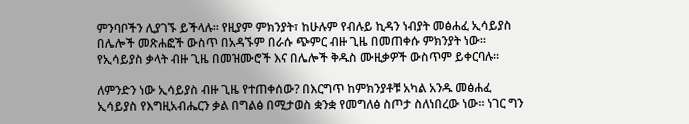ምንባቦችን ሊያገኙ ይችላሉ። የዚያም ምክንያት፣ ከሁሉም የብሉይ ኪዳን ነብያት መፅሐፈ ኢሳይያስ በሌሎች መጽሐፎች ውስጥ በአዳኙም በራሱ ጭምር ብዙ ጊዜ በመጠቀሱ ምክንያት ነው። የኢሳይያስ ቃላት ብዙ ጊዜ በመዝሙሮች እና በሌሎች ቅዱስ ሙዚቃዎች ውስጥም ይቀርባሉ።

ለምንድን ነው ኢሳይያስ ብዙ ጊዜ የተጠቀሰው? በእርግጥ ከምክንያቶቹ አካል አንዱ መፅሐፈ ኢሳይያስ የእግዚአብሔርን ቃል በግልፅ በሚታወስ ቋንቋ የመግለፅ ስጦታ ስለነበረው ነው። ነገር ግን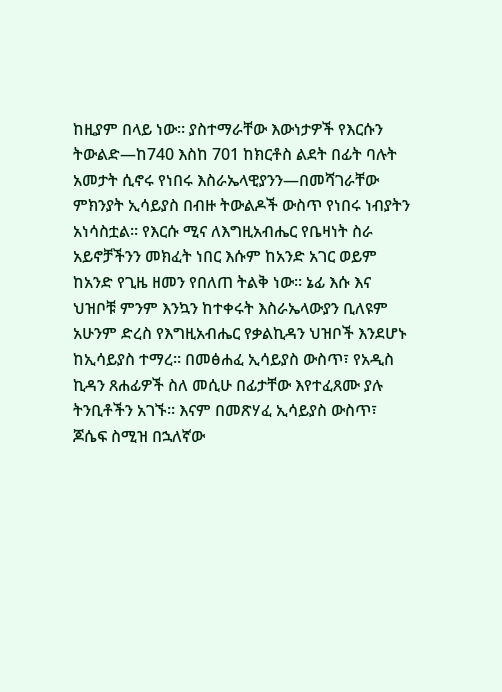ከዚያም በላይ ነው። ያስተማራቸው እውነታዎች የእርሱን ትውልድ—ከ740 እስከ 701 ከክርቶስ ልደት በፊት ባሉት አመታት ሲኖሩ የነበሩ እስራኤላዊያንን—በመሻገራቸው ምክንያት ኢሳይያስ በብዙ ትውልዶች ውስጥ የነበሩ ነብያትን አነሳስቷል። የእርሱ ሚና ለእግዚአብሔር የቤዛነት ስራ አይኖቻችንን መክፈት ነበር እሱም ከአንድ አገር ወይም ከአንድ የጊዜ ዘመን የበለጠ ትልቅ ነው። ኔፊ እሱ እና ህዝቦቹ ምንም እንኳን ከተቀሩት እስራኤላውያን ቢለዩም አሁንም ድረስ የእግዚአብሔር የቃልኪዳን ህዝቦች እንደሆኑ ከኢሳይያስ ተማረ። በመፅሐፈ ኢሳይያስ ውስጥ፣ የአዲስ ኪዳን ጸሐፊዎች ስለ መሲሁ በፊታቸው እየተፈጸሙ ያሉ ትንቢቶችን አገኙ። እናም በመጽሃፈ ኢሳይያስ ውስጥ፣ ጆሴፍ ስሚዝ በኋለኛው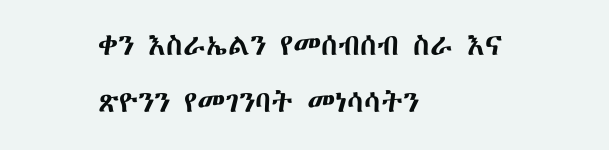ቀን እስራኤልን የመሰብሰብ ስራ እና ጽዮንን የመገንባት መነሳሳትን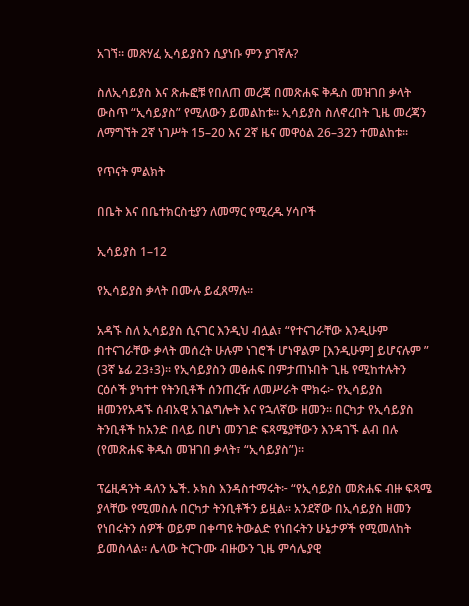አገኘ። መጽሃፈ ኢሳይያስን ሲያነቡ ምን ያገኛሉ?

ስለኢሳይያስ እና ጽሑፎቹ የበለጠ መረጃ በመጽሐፍ ቅዱስ መዝገበ ቃላት ውስጥ “ኢሳይያስ” የሚለውን ይመልከቱ። ኢሳይያስ ስለኖረበት ጊዜ መረጃን ለማግኘት 2ኛ ነገሥት 15–20 እና 2ኛ ዜና መዋዕል 26–32ን ተመልከቱ።

የጥናት ምልክት

በቤት እና በቤተክርስቲያን ለመማር የሚረዱ ሃሳቦች

ኢሳይያስ 1–12

የኢሳይያስ ቃላት በሙሉ ይፈጸማሉ።

አዳኙ ስለ ኢሳይያስ ሲናገር እንዲህ ብሏል፣ “የተናገራቸው እንዲሁም በተናገራቸው ቃላት መሰረት ሁሉም ነገሮች ሆነዋልም [እንዲሁም] ይሆናሉም ” (3ኛ ኔፊ 23፥3)። የኢሳይያስን መፅሐፍ በምታጠኑበት ጊዜ የሚከተሉትን ርዕሶች ያካተተ የትንቢቶች ሰንጠረዥ ለመሥራት ሞክሩ፦ የኢሳይያስ ዘመንየአዳኙ ሰብአዊ አገልግሎት እና የኋለኛው ዘመን። በርካታ የኢሳይያስ ትንቢቶች ከአንድ በላይ በሆነ መንገድ ፍጻሜያቸውን እንዳገኙ ልብ በሉ (የመጽሐፍ ቅዱስ መዝገበ ቃላት፣ “ኢሳይያስ”)።

ፕሬዚዳንት ዳለን ኤች. ኦክስ እንዳስተማሩት፦ “የኢሳይያስ መጽሐፍ ብዙ ፍጻሜ ያላቸው የሚመስሉ በርካታ ትንቢቶችን ይዟል። አንደኛው በኢሳይያስ ዘመን የነበሩትን ሰዎች ወይም በቀጣዩ ትውልድ የነበሩትን ሁኔታዎች የሚመለከት ይመስላል። ሌላው ትርጉሙ ብዙውን ጊዜ ምሳሌያዊ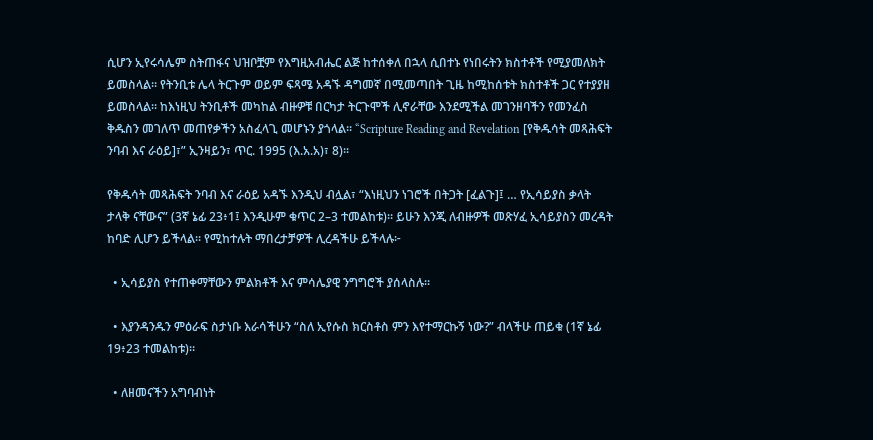ሲሆን ኢየሩሳሌም ስትጠፋና ህዝቦቿም የእግዚአብሔር ልጅ ከተሰቀለ በኋላ ሲበተኑ የነበሩትን ክስተቶች የሚያመለክት ይመስላል። የትንቢቱ ሌላ ትርጉም ወይም ፍጻሜ አዳኙ ዳግመኛ በሚመጣበት ጊዜ ከሚከሰቱት ክስተቶች ጋር የተያያዘ ይመስላል። ከእነዚህ ትንቢቶች መካከል ብዙዎቹ በርካታ ትርጉሞች ሊኖራቸው እንደሚችል መገንዘባችን የመንፈስ ቅዱስን መገለጥ መጠየቃችን አስፈላጊ መሆኑን ያጎላል። “Scripture Reading and Revelation [የቅዱሳት መጻሕፍት ንባብ እና ራዕይ]፣” ኢንዛይን፣ ጥር. 1995 (እ.አ.አ)፣ 8)።

የቅዱሳት መጻሕፍት ንባብ እና ራዕይ አዳኙ እንዲህ ብሏል፣ “እነዚህን ነገሮች በትጋት [ፈልጉ]፤ … የኢሳይያስ ቃላት ታላቅ ናቸውና” (3ኛ ኔፊ 23፥1፤ እንዲሁም ቁጥር 2–3 ተመልከቱ)። ይሁን እንጂ ለብዙዎች መጽሃፈ ኢሳይያስን መረዳት ከባድ ሊሆን ይችላል። የሚከተሉት ማበረታቻዎች ሊረዳችሁ ይችላሉ፦

  • ኢሳይያስ የተጠቀማቸውን ምልክቶች እና ምሳሌያዊ ንግግሮች ያሰላስሉ።

  • እያንዳንዱን ምዕራፍ ስታነቡ እራሳችሁን “ስለ ኢየሱስ ክርስቶስ ምን እየተማርኩኝ ነው?” ብላችሁ ጠይቁ (1ኛ ኔፊ 19፥23 ተመልከቱ)።

  • ለዘመናችን አግባብነት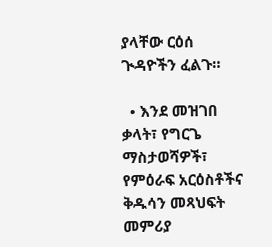ያላቸው ርዕሰ ጒዳዮችን ፈልጉ።

  • እንደ መዝገበ ቃላት፣ የግርጌ ማስታወሻዎች፣ የምዕራፍ አርዕስቶችና ቅዱሳን መጻህፍት መምሪያ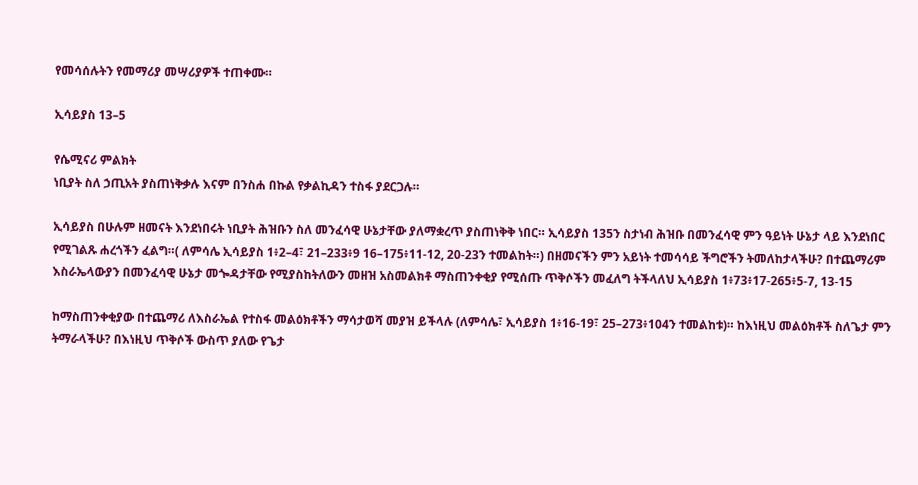የመሳሰሉትን የመማሪያ መሣሪያዎች ተጠቀሙ።

ኢሳይያስ 13–5

የሴሚናሪ ምልክት
ነቢያት ስለ ኃጢአት ያስጠነቅቃሉ እናም በንስሐ በኩል የቃልኪዳን ተስፋ ያደርጋሉ።

ኢሳይያስ በሁሉም ዘመናት እንደነበሩት ነቢያት ሕዝቡን ስለ መንፈሳዊ ሁኔታቸው ያለማቋረጥ ያስጠነቅቅ ነበር። ኢሳይያስ 135ን ስታነብ ሕዝቡ በመንፈሳዊ ምን ዓይነት ሁኔታ ላይ እንደነበር የሚገልጹ ሐረጎችን ፈልግ።( ለምሳሌ ኢሳይያስ 1፥2–4፣ 21–233፥9 16–175፥11-12, 20-23ን ተመልከት።) በዘመናችን ምን አይነት ተመሳሳይ ችግሮችን ትመለከታላችሁ? በተጨማሪም እስራኤላውያን በመንፈሳዊ ሁኔታ መጐዳታቸው የሚያስከትለውን መዘዝ አስመልክቶ ማስጠንቀቂያ የሚሰጡ ጥቅሶችን መፈለግ ትችላለህ ኢሳይያስ 1፥73፥17-265፥5-7, 13-15

ከማስጠንቀቂያው በተጨማሪ ለእስራኤል የተስፋ መልዕክቶችን ማሳታወሻ መያዝ ይችላሉ (ለምሳሌ፣ ኢሳይያስ 1፥16-19፣ 25–273፥104ን ተመልከቱ)። ከእነዚህ መልዕክቶች ስለጌታ ምን ትማራላችሁ? በእነዚህ ጥቅሶች ውስጥ ያለው የጌታ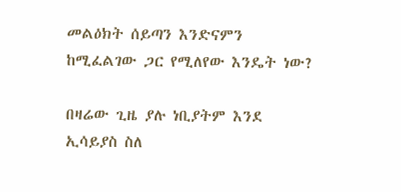መልዕክት ሰይጣን እንድናምን ከሚፈልገው ጋር የሚለየው እንዴት ነው?

በዛሬው ጊዜ ያሉ ነቢያትም እንደ ኢሳይያስ ስለ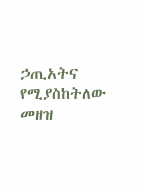ኃጢአትና የሚያስከትለው መዘዝ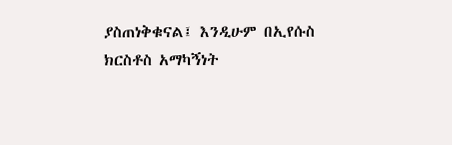ያስጠነቅቁናል፤ እንዲሁም በኢየሱስ ክርስቶስ አማካኝነት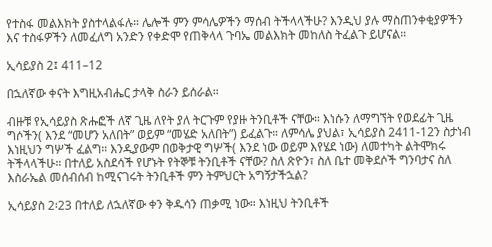የተስፋ መልእክት ያስተላልፋሉ። ሌሎች ምን ምሳሌዎችን ማሰብ ትችላላችሁ? እንዲህ ያሉ ማስጠንቀቂያዎችን እና ተስፋዎችን ለመፈለግ አንድን የቀድሞ የጠቅላላ ጉባኤ መልእክት መከለስ ትፈልጉ ይሆናል።

ኢሳይያስ 2፤ 411–12

በኋለኛው ቀናት እግዚአብሔር ታላቅ ስራን ይሰራል።

ብዙቹ የኢሳይያስ ጽሑፎች ለኛ ጊዜ ለየት ያለ ትርጉም የያዙ ትንቢቶች ናቸው። እነሱን ለማግኘት የወደፊት ጊዜ ግሶችን( እንደ “መሆን አለበት” ወይም “መሄድ አለበት”) ይፈልጉ። ለምሳሌ ያህል፣ ኢሳይያስ 2411-12ን ስታነብ እነዚህን ግሦች ፈልግ። እንዲያውም በወቅታዊ ግሦች( እንደ ነው ወይም እየሄደ ነው) ለመተካት ልትሞክሩ ትችላላችሁ። በተለይ አስደሳች የሆኑት የትኞቹ ትንቢቶች ናቸው? ስለ ጽዮን፣ ስለ ቤተ መቅደሶች ግንባታና ስለ እስራኤል መሰብሰብ ከሚናገሩት ትንቢቶች ምን ትምህርት አግኝታችኋል?

ኢሳይያስ 2፡23 በተለይ ለኋለኛው ቀን ቅዱሳን ጠቃሚ ነው። እነዚህ ትንቢቶች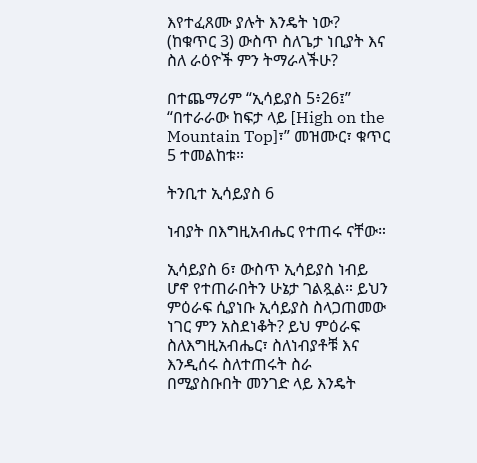እየተፈጸሙ ያሉት እንዴት ነው? (ከቁጥር 3) ውስጥ ስለጌታ ነቢያት እና ስለ ራዕዮች ምን ትማራላችሁ?

በተጨማሪም “ኢሳይያስ 5፥26፤” “በተራራው ከፍታ ላይ [High on the Mountain Top]፣” መዝሙር፣ ቁጥር 5 ተመልከቱ።

ትንቢተ ኢሳይያስ 6

ነብያት በእግዚአብሔር የተጠሩ ናቸው።

ኢሳይያስ 6፣ ውስጥ ኢሳይያስ ነብይ ሆኖ የተጠራበትን ሁኔታ ገልጿል። ይህን ምዕራፍ ሲያነቡ ኢሳይያስ ስላጋጠመው ነገር ምን አስደነቆት? ይህ ምዕራፍ ስለእግዚአብሔር፣ ስለነብያቶቹ እና እንዲሰሩ ስለተጠሩት ስራ በሚያስቡበት መንገድ ላይ እንዴት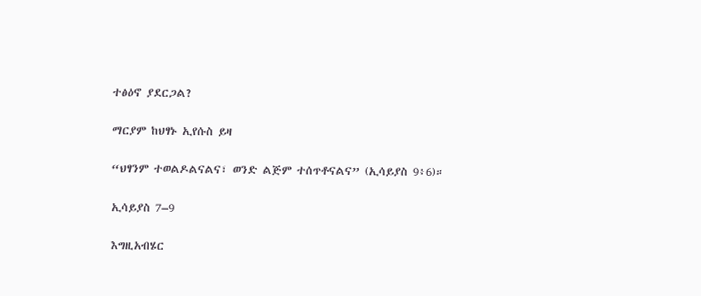ተፅዕኖ ያደርጋል?

ማርያም ከህፃኑ ኢየሱስ ይዛ

“ህፃንም ተወልዶልናልና፣ ወንድ ልጅም ተሰጥቶናልና” (ኢሳይያስ 9፥6)።

ኢሳይያስ 7–9

እግዚአብሄር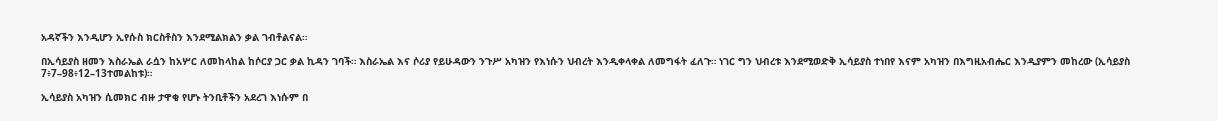አዳኛችን እንዲሆን ኢየሱስ ክርስቶስን እንደሚልክልን ቃል ገብቶልናል።

በኢሳይያስ ዘመን እስራኤል ራሷን ከአሦር ለመከላከል ከሶርያ ጋር ቃል ኪዳን ገባች። እስራኤል እና ሶሪያ የይሁዳውን ንጉሥ አካዝን የእነሱን ህብረት እንዲቀላቀል ለመግፋት ፈለጉ። ነገር ግን ህብረቱ እንደሚወድቅ ኢሳይያስ ተነበየ እናም አካዝን በእግዚአብሔር እንዲያምን መከረው (ኢሳይያስ 7፥7–98፥12–13ተመልከቱ)።

ኢሳይያስ አካዝን ሲመክር ብዙ ታዋቂ የሆኑ ትንቢቶችን አደረገ እነሱም በ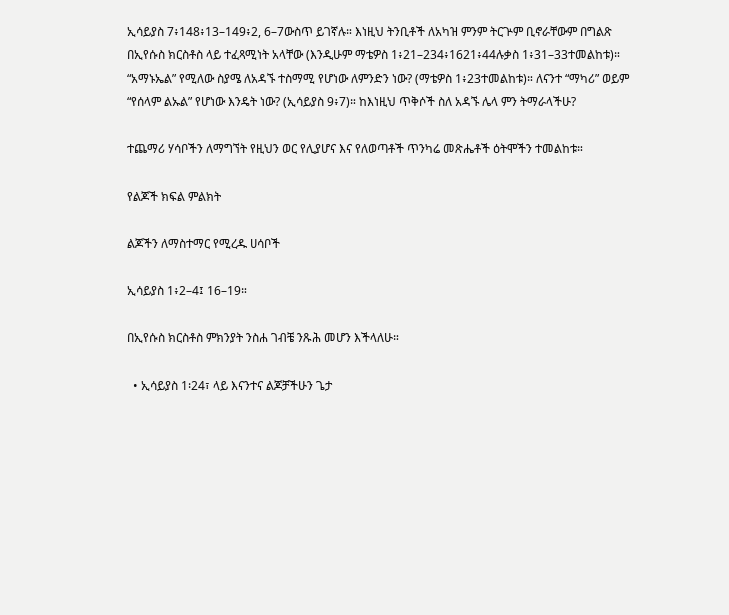ኢሳይያስ 7፥148፥13–149፥2, 6–7ውስጥ ይገኛሉ። እነዚህ ትንቢቶች ለአካዝ ምንም ትርጕም ቢኖራቸውም በግልጽ በኢየሱስ ክርስቶስ ላይ ተፈጻሚነት አላቸው (እንዲሁም ማቴዎስ 1፥21–234፥1621፥44ሉቃስ 1፥31–33ተመልከቱ)። “አማኑኤል” የሚለው ስያሜ ለአዳኙ ተስማሚ የሆነው ለምንድን ነው? (ማቴዎስ 1፥23ተመልከቱ)። ለናንተ “ማካሪ” ወይም “የሰላም ልኡል” የሆነው እንዴት ነው? (ኢሳይያስ 9፥7)። ከእነዚህ ጥቅሶች ስለ አዳኙ ሌላ ምን ትማራላችሁ?

ተጨማሪ ሃሳቦችን ለማግኘት የዚህን ወር የሊያሆና እና የለወጣቶች ጥንካሬ መጽሔቶች ዕትሞችን ተመልከቱ።

የልጆች ክፍል ምልክት

ልጆችን ለማስተማር የሚረዱ ሀሳቦች

ኢሳይያስ 1፥2–4፤ 16–19።

በኢየሱስ ክርስቶስ ምክንያት ንስሐ ገብቼ ንጹሕ መሆን እችላለሁ።

  • ኢሳይያስ 1፡24፣ ላይ እናንተና ልጆቻችሁን ጌታ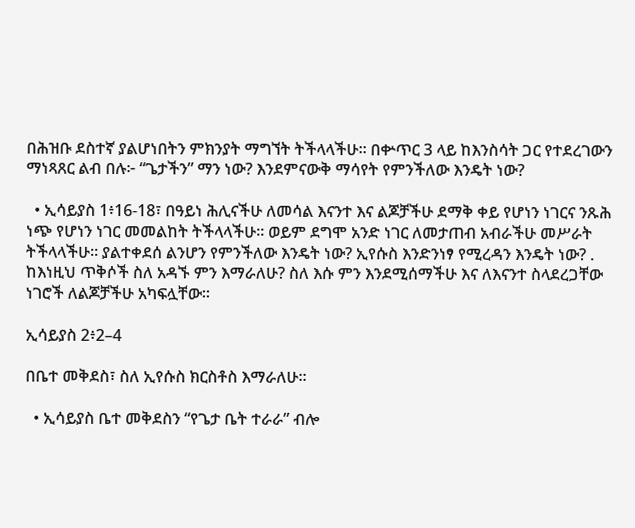በሕዝቡ ደስተኛ ያልሆነበትን ምክንያት ማግኘት ትችላላችሁ። በቍጥር 3 ላይ ከእንስሳት ጋር የተደረገውን ማነጻጸር ልብ በሉ፦ “ጌታችን” ማን ነው? እንደምናውቅ ማሳየት የምንችለው እንዴት ነው?

  • ኢሳይያስ 1፥16-18፣ በዓይነ ሕሊናችሁ ለመሳል እናንተ እና ልጆቻችሁ ደማቅ ቀይ የሆነን ነገርና ንጹሕ ነጭ የሆነን ነገር መመልከት ትችላላችሁ። ወይም ደግሞ አንድ ነገር ለመታጠብ አብራችሁ መሥራት ትችላላችሁ። ያልተቀደሰ ልንሆን የምንችለው እንዴት ነው? ኢየሱስ እንድንነፃ የሚረዳን እንዴት ነው? . ከእነዚህ ጥቅሶች ስለ አዳኙ ምን እማራለሁ? ስለ እሱ ምን እንደሚሰማችሁ እና ለእናንተ ስላደረጋቸው ነገሮች ለልጆቻችሁ አካፍሏቸው።

ኢሳይያስ 2፥2–4

በቤተ መቅደስ፣ ስለ ኢየሱስ ክርስቶስ እማራለሁ።

  • ኢሳይያስ ቤተ መቅደስን “የጌታ ቤት ተራራ” ብሎ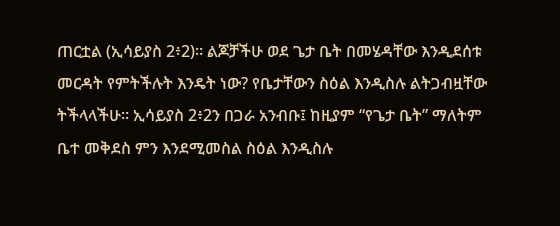ጠርቷል (ኢሳይያስ 2፥2)። ልጆቻችሁ ወደ ጌታ ቤት በመሄዳቸው እንዲደሰቱ መርዳት የምትችሉት እንዴት ነው? የቤታቸውን ስዕል እንዲስሉ ልትጋብዟቸው ትችላላችሁ። ኢሳይያስ 2፥2ን በጋራ አንብቡ፤ ከዚያም “የጌታ ቤት” ማለትም ቤተ መቅደስ ምን እንደሚመስል ስዕል እንዲስሉ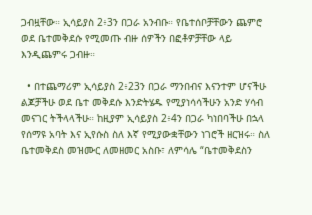ጋብዟቸው። ኢሳይያስ 2፥3ን በጋራ አንብቡ። የቤተሰቦቻቸውን ጨምሮ ወደ ቤተመቅደሱ የሚመጡ ብዙ ሰዎችን በፎቶዎቻቸው ላይ እንዲጨምሩ ጋብዙ።

  • በተጨማሪም ኢሳይያስ 2፥23ን በጋራ ማንበብና እናንተም ሆናችሁ ልጆቻችሁ ወደ ቤተ መቅደሱ እንድትሄዱ የሚያነሳሳችሁን አንድ ሃሳብ መናገር ትችላላችሁ። ከዚያም ኢሳይያስ 2፥4ን በጋራ ካነበባችሁ በኋላ የሰማዩ አባት እና ኢየሱስ ስለ እኛ የሚያውቋቸውን ነገሮች ዘርዝሩ። ስለ ቤተመቅደስ መዝሙር ለመዘመር አስቡ፣ ለምሳሌ “ቤተመቅደስን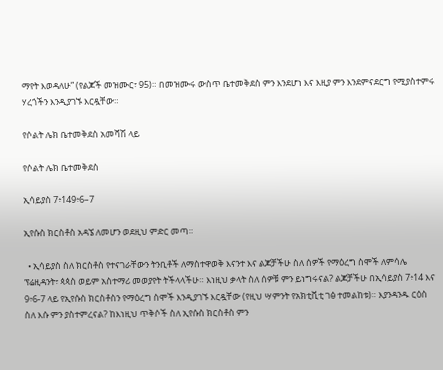ማየት እወዳለሁ” (የልጆች መዝሙር፣ 95)። በመዝሙሩ ውስጥ ቤተመቅደስ ምን እንደሆነ እና እዚያ ምን እንደምናደርግ የሚያስተምሩ ሃረጎችን እንዲያገኙ እርዷቸው።

የሶልት ሌክ ቤተመቅደስ አመሻሽ ላይ

የሶልት ሌክ ቤተመቅደስ

ኢሳይያስ 7፥149፥6–7

ኢየሱስ ክርስቶስ አዳኜ ለመሆን ወደዚህ ምድር መጣ።

  • ኢሳይያስ ስለ ክርስቶስ የተናገራቸውን ትንቢቶች ለማስተዋወቅ እናንተ እና ልጆቻችሁ ስለ ሰዎች የማዕረግ ስሞች ለምሳሌ ፕሬዚዳንት፣ ጳጳስ ወይም አስተማሪ መወያየት ትችላላችሁ። እነዚህ ቃላት ስለ ሰዎቹ ምን ይነግሩናል? ልጆቻችሁ በኢሳይያስ 7፥14 እና 9፥6-7 ላይ የኢየሱስ ክርስቶስን የማዕረግ ስሞች እንዲያገኙ እርዷቸው (የዚህ ሣምንት የአክቲቪቲ ገፅ ተመልከቱ)። እያንዳንዱ ርዕስ ስለ እሱ ምን ያስተምረናል? ከእነዚህ ጥቅሶች ስለ ኢየሱስ ክርስቶስ ምን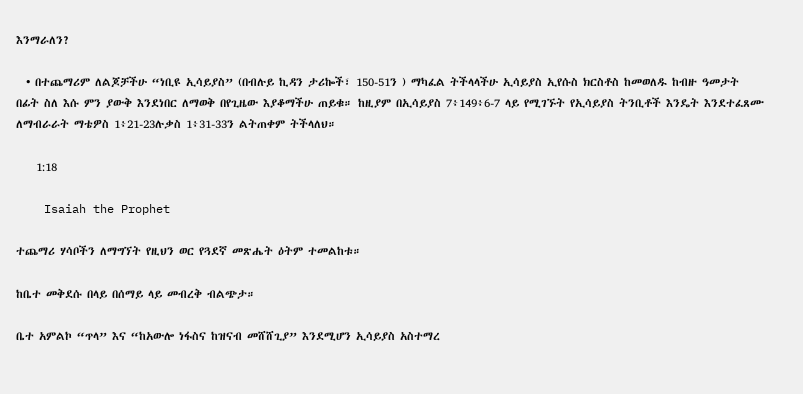እንማራለን?

  • በተጨማሪም ለልጆቻችሁ “ነቢዩ ኢሳይያስ” (በብሉይ ኪዳን ታሪኰች፣ 150-51ን ) ማካፈል ትችላላችሁ ኢሳይያስ ኢየሱስ ክርስቶስ ከመወለዱ ከብዙ ዓመታት በፊት ስለ እሱ ምን ያውቅ እንደነበር ለማወቅ በየጊዜው እያቆማችሁ ጠይቁ። ከዚያም በኢሳይያስ 7፥149፥6-7 ላይ የሚገኙት የኢሳይያስ ትንቢቶች እንዴት እንደተፈጸሙ ለማብራራት ማቴዎስ 1፥21-23ሉቃስ 1፥31-33ን ልትጠቀም ትችላለህ።

    1:18

    Isaiah the Prophet

ተጨማሪ ሃሳቦችን ለማግኘት የዚህን ወር የጓደኛ መጽሔት ዕትም ተመልከቱ።

ከቤተ መቅደሱ በላይ በሰማይ ላይ መብረቅ ብልጭታ።

ቤተ አምልኮ “ጥላ” እና “ከአውሎ ነፋስና ከዝናብ መሸሸጊያ” እንደሚሆን ኢሳይያስ አስተማረ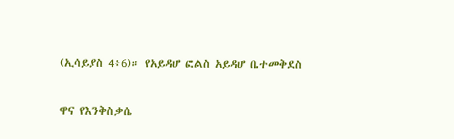(ኢሳይያስ 4፥6)። የአይዳሆ ፎልስ አይዳሆ ቤተመቅደስ

ዋና የእንቅስቃሴ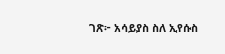ገጽ፦ አሳይያስ ስለ ኢየሱስ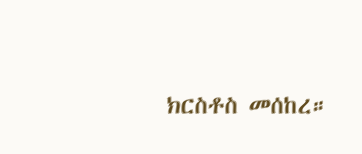ክርስቶስ መሰከረ።